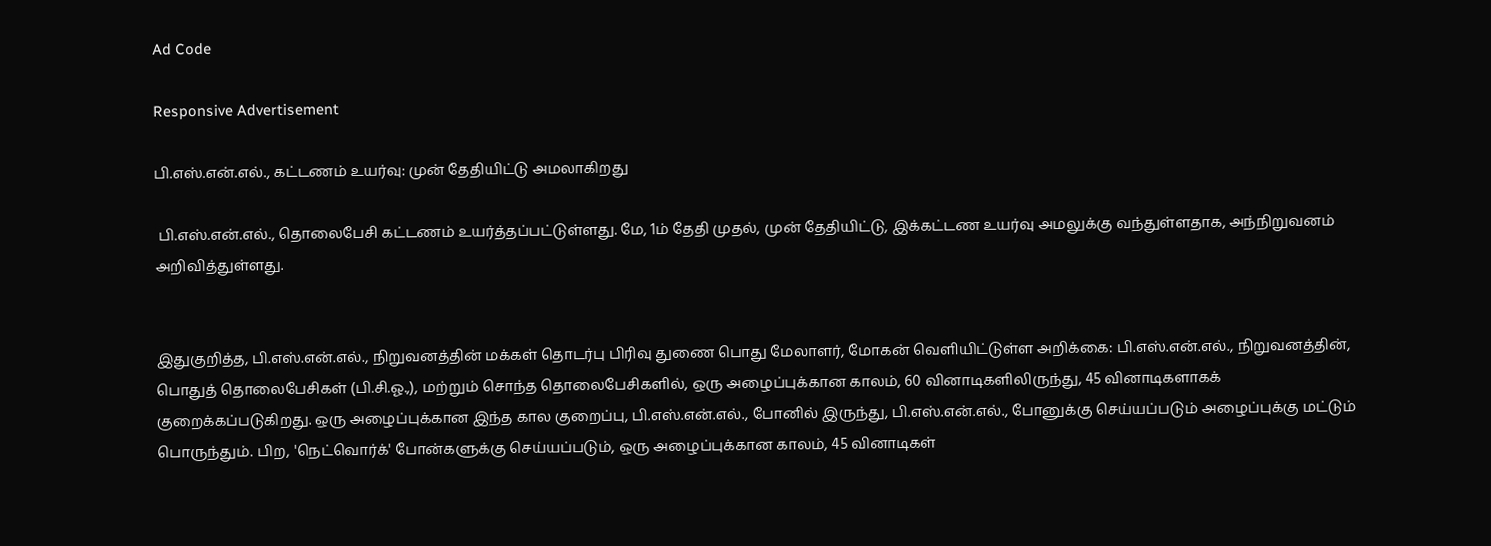Ad Code

Responsive Advertisement

பி.எஸ்.என்.எல்., கட்டணம் உயர்வு: முன் தேதியிட்டு அமலாகிறது

 பி.எஸ்.என்.எல்., தொலைபேசி கட்டணம் உயர்த்தப்பட்டுள்ளது. மே, 1ம் தேதி முதல், முன் தேதியிட்டு, இக்கட்டண உயர்வு அமலுக்கு வந்துள்ளதாக, அந்நிறுவனம் அறிவித்துள்ளது.


இதுகுறித்த, பி.எஸ்.என்.எல்., நிறுவனத்தின் மக்கள் தொடர்பு பிரிவு துணை பொது மேலாளர், மோகன் வெளியிட்டுள்ள அறிக்கை: பி.எஸ்.என்.எல்., நிறுவனத்தின், பொதுத் தொலைபேசிகள் (பி.சி.ஓ.,), மற்றும் சொந்த தொலைபேசிகளில், ஒரு அழைப்புக்கான காலம், 60 வினாடிகளிலிருந்து, 45 வினாடிகளாகக் குறைக்கப்படுகிறது. ஒரு அழைப்புக்கான இந்த கால குறைப்பு, பி.எஸ்.என்.எல்., போனில் இருந்து, பி.எஸ்.என்.எல்., போனுக்கு செய்யப்படும் அழைப்புக்கு மட்டும் பொருந்தும். பிற, 'நெட்வொர்க்' போன்களுக்கு செய்யப்படும், ஒரு அழைப்புக்கான காலம், 45 வினாடிகள்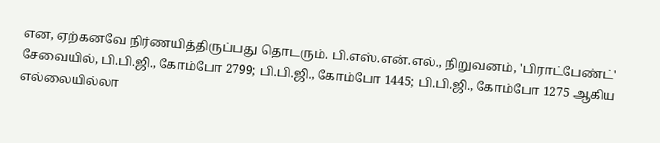என, ஏற்கனவே நிர்ணயித்திருப்பது தொடரும். பி.எஸ்.என்.எல்., நிறுவனம், 'பிராட்பேண்ட்' சேவையில், பி.பி.ஜி., கோம்போ 2799; பி.பி.ஜி., கோம்போ 1445; பி.பி.ஜி., கோம்போ 1275 ஆகிய எல்லையில்லா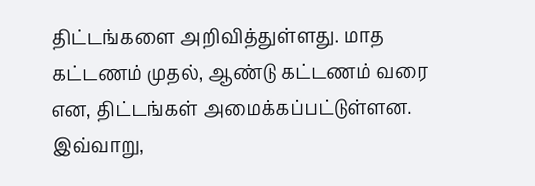திட்டங்களை அறிவித்துள்ளது. மாத கட்டணம் முதல், ஆண்டு கட்டணம் வரை என, திட்டங்கள் அமைக்கப்பட்டுள்ளன. இவ்வாறு,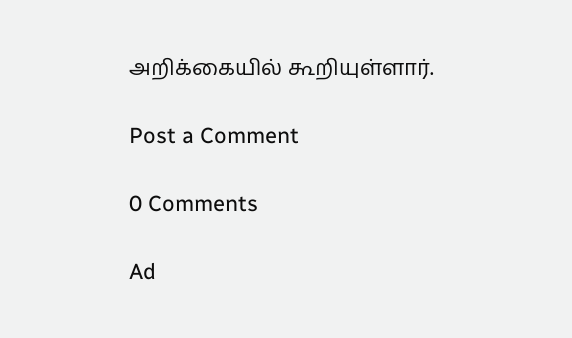அறிக்கையில் கூறியுள்ளார்.

Post a Comment

0 Comments

Ad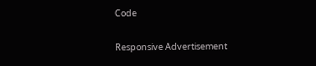Code

Responsive Advertisement